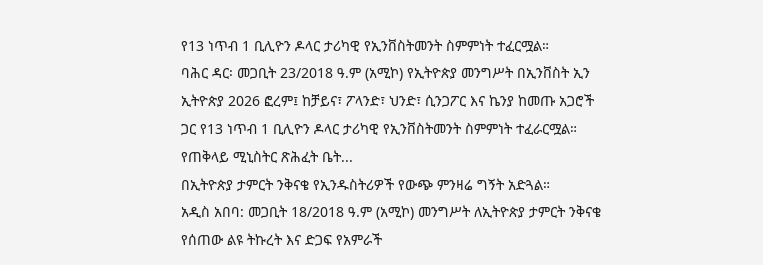የ13 ነጥብ 1 ቢሊዮን ዶላር ታሪካዊ የኢንቨስትመንት ስምምነት ተፈርሟል።
ባሕር ዳር፡ መጋቢት 23/2018 ዓ.ም (አሚኮ) የኢትዮጵያ መንግሥት በኢንቨስት ኢን ኢትዮጵያ 2026 ፎረም፤ ከቻይና፣ ፖላንድ፣ ህንድ፣ ሲንጋፖር እና ኬንያ ከመጡ አጋሮች ጋር የ13 ነጥብ 1 ቢሊዮን ዶላር ታሪካዊ የኢንቨስትመንት ስምምነት ተፈራርሟል።
የጠቅላይ ሚኒስትር ጽሕፈት ቤት...
በኢትዮጵያ ታምርት ንቅናቄ የኢንዱስትሪዎች የውጭ ምንዛሬ ግኝት አድጓል።
አዲስ አበባ: መጋቢት 18/2018 ዓ.ም (አሚኮ) መንግሥት ለኢትዮጵያ ታምርት ንቅናቄ የሰጠው ልዩ ትኩረት እና ድጋፍ የአምራች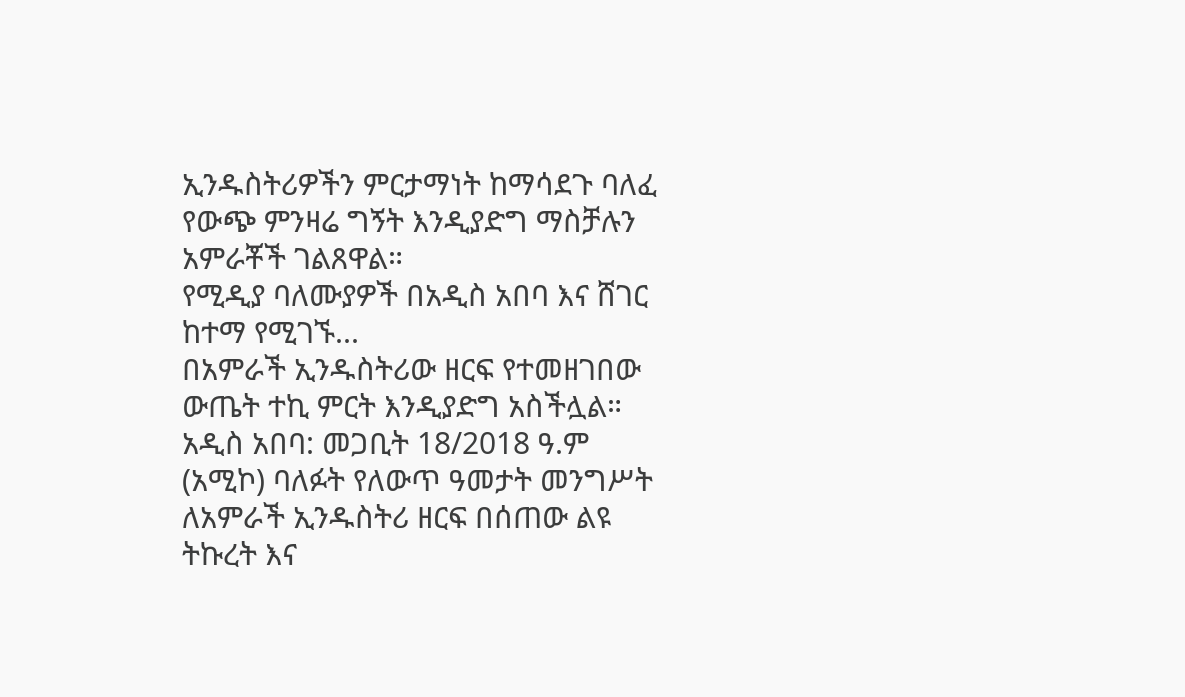ኢንዱስትሪዎችን ምርታማነት ከማሳደጉ ባለፈ የውጭ ምንዛሬ ግኝት እንዲያድግ ማስቻሉን አምራቾች ገልጸዋል።
የሚዲያ ባለሙያዎች በአዲስ አበባ እና ሸገር ከተማ የሚገኙ...
በአምራች ኢንዱስትሪው ዘርፍ የተመዘገበው ውጤት ተኪ ምርት እንዲያድግ አስችሏል።
አዲስ አበባ: መጋቢት 18/2018 ዓ.ም (አሚኮ) ባለፉት የለውጥ ዓመታት መንግሥት ለአምራች ኢንዱስትሪ ዘርፍ በሰጠው ልዩ ትኩረት እና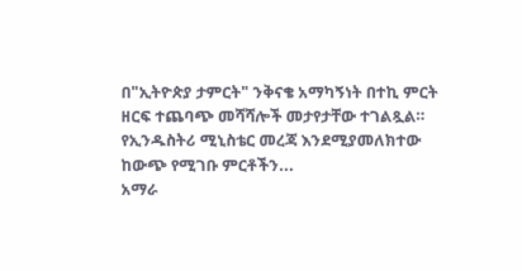በ"ኢትዮጵያ ታምርት" ንቅናቄ አማካኝነት በተኪ ምርት ዘርፍ ተጨባጭ መሻሻሎች መታየታቸው ተገልጿል።
የኢንዱስትሪ ሚኒስቴር መረጃ እንደሚያመለክተው ከውጭ የሚገቡ ምርቶችን...
አማራ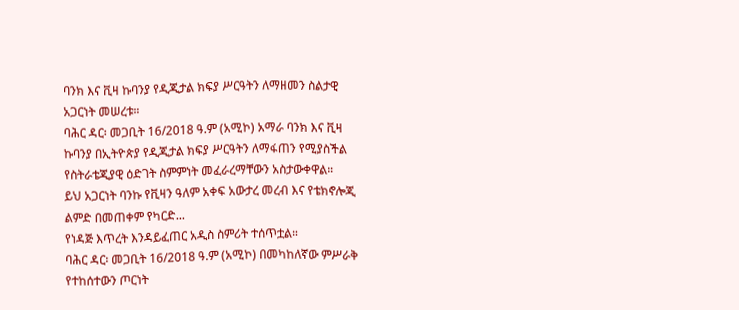ባንክ እና ቪዛ ኩባንያ የዲጂታል ክፍያ ሥርዓትን ለማዘመን ስልታዊ አጋርነት መሠረቱ።
ባሕር ዳር፡ መጋቢት 16/2018 ዓ.ም (አሚኮ) አማራ ባንክ እና ቪዛ ኩባንያ በኢትዮጵያ የዲጂታል ክፍያ ሥርዓትን ለማፋጠን የሚያስችል የስትራቴጂያዊ ዕድገት ስምምነት መፈራረማቸውን አስታውቀዋል።
ይህ አጋርነት ባንኩ የቪዛን ዓለም አቀፍ አውታረ መረብ እና የቴክኖሎጂ ልምድ በመጠቀም የካርድ...
የነዳጅ እጥረት እንዳይፈጠር አዲስ ስምሪት ተሰጥቷል።
ባሕር ዳር፡ መጋቢት 16/2018 ዓ.ም (አሚኮ) በመካከለኛው ምሥራቅ የተከሰተውን ጦርነት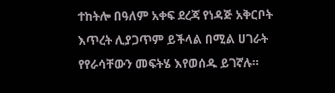ተከትሎ በዓለም አቀፍ ደረጃ የነዳጅ አቅርቦት እጥረት ሊያጋጥም ይችላል በሚል ሀገራት የየራሳቸውን መፍትሄ እየወሰዱ ይገኛሉ።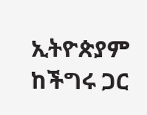ኢትዮጵያም ከችግሩ ጋር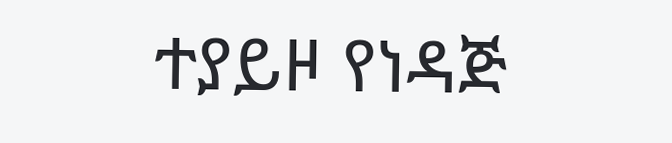ተያይዞ የነዳጅ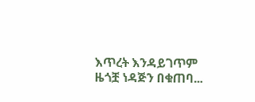እጥረት እንዳይገጥም ዜጎቿ ነዳጅን በቁጠባ...